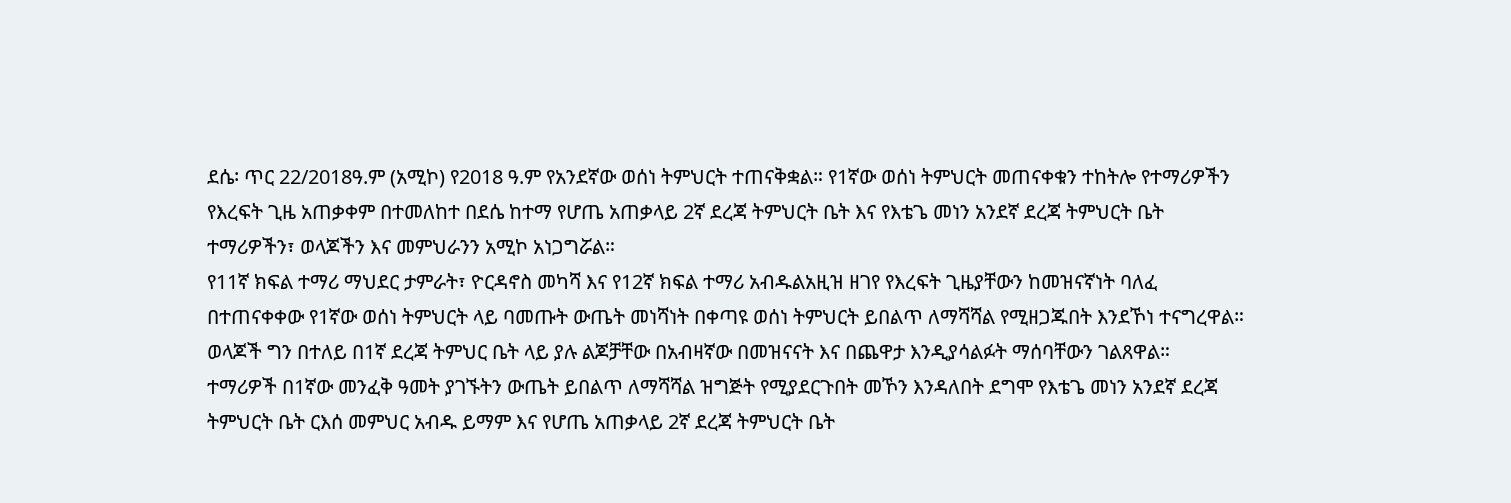ደሴ፡ ጥር 22/2018ዓ.ም (አሚኮ) የ2018 ዓ.ም የአንደኛው ወሰነ ትምህርት ተጠናቅቋል። የ1ኛው ወሰነ ትምህርት መጠናቀቁን ተከትሎ የተማሪዎችን የእረፍት ጊዜ አጠቃቀም በተመለከተ በደሴ ከተማ የሆጤ አጠቃላይ 2ኛ ደረጃ ትምህርት ቤት እና የእቴጌ መነን አንደኛ ደረጃ ትምህርት ቤት ተማሪዎችን፣ ወላጆችን እና መምህራንን አሚኮ አነጋግሯል።
የ11ኛ ክፍል ተማሪ ማህደር ታምራት፣ ዮርዳኖስ መካሻ እና የ12ኛ ክፍል ተማሪ አብዱልአዚዝ ዘገየ የእረፍት ጊዜያቸውን ከመዝናኛነት ባለፈ በተጠናቀቀው የ1ኛው ወሰነ ትምህርት ላይ ባመጡት ውጤት መነሻነት በቀጣዩ ወሰነ ትምህርት ይበልጥ ለማሻሻል የሚዘጋጁበት እንደኾነ ተናግረዋል።
ወላጆች ግን በተለይ በ1ኛ ደረጃ ትምህር ቤት ላይ ያሉ ልጆቻቸው በአብዛኛው በመዝናናት እና በጨዋታ እንዲያሳልፉት ማሰባቸውን ገልጸዋል።
ተማሪዎች በ1ኛው መንፈቅ ዓመት ያገኙትን ውጤት ይበልጥ ለማሻሻል ዝግጅት የሚያደርጉበት መኾን እንዳለበት ደግሞ የእቴጌ መነን አንደኛ ደረጃ ትምህርት ቤት ርእሰ መምህር አብዱ ይማም እና የሆጤ አጠቃላይ 2ኛ ደረጃ ትምህርት ቤት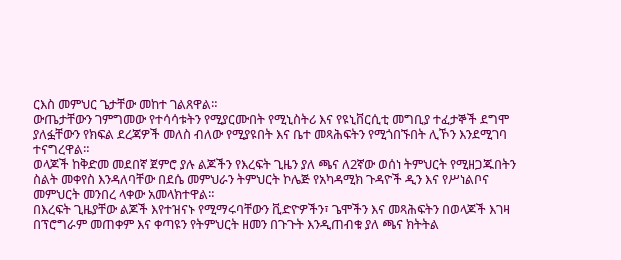ርእስ መምህር ጌታቸው መከተ ገልጸዋል።
ውጤታቸውን ገምግመው የተሳሳቱትን የሚያርሙበት የሚኒስትሪ እና የዩኒቨርሲቲ መግቢያ ተፈታኞች ደግሞ ያለፏቸውን የክፍል ደረጃዎች መለስ ብለው የሚያዩበት እና ቤተ መጻሕፍትን የሚጎበኙበት ሊኾን እንደሚገባ ተናግረዋል።
ወላጆች ከቅድመ መደበኛ ጀምሮ ያሉ ልጆችን የእረፍት ጊዜን ያለ ጫና ለ2ኛው ወሰነ ትምህርት የሚዘጋጁበትን ስልት መቀየስ እንዳለባቸው በደሴ መምህራን ትምህርት ኮሌጅ የአካዳሚክ ጉዳዮች ዲን እና የሥነልቦና መምህርት መንበረ ላቀው አመላክተዋል።
በእረፍት ጊዜያቸው ልጆች እየተዝናኑ የሚማሩባቸውን ቪድዮዎችን፣ ጌሞችን እና መጻሕፍትን በወላጆች እገዛ በፕሮግራም መጠቀም እና ቀጣዩን የትምህርት ዘመን በጉጉት እንዲጠብቁ ያለ ጫና ክትትል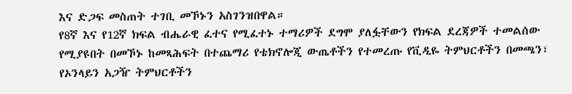እና ድጋፍ መስጠት ተገቢ መኾኑን አስገንዝበዋል።
የ8ኛ እና የ12ኛ ክፍል ብሔራዊ ፈተና የሚፈተኑ ተማሪዎች ደግሞ ያለፏቸውን የክፍል ደረጃዎች ተመልሰው የሚያዩበት በመኾኑ ከመጻሕፍት በተጨማሪ የቴክኖሎጂ ውጤቶችን የተመረጡ የቪዲዬ ትምህርቶችን በመጫን፣ የኦንላይን አጋዥ ትምህርቶችን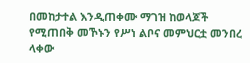በመከታተል እንዲጠቀሙ ማገዝ ከወላጆች የሚጠበቅ መኾኑን የሥነ ልቦና መምህርቷ መንበረ ላቀው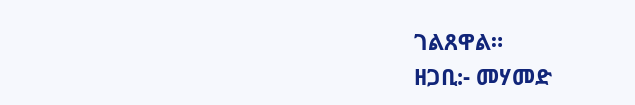ገልጸዋል።
ዘጋቢ:- መሃመድ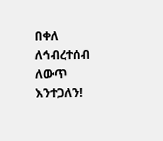በቀለ
ለኅብረተሰብ ለውጥ እንተጋለን!